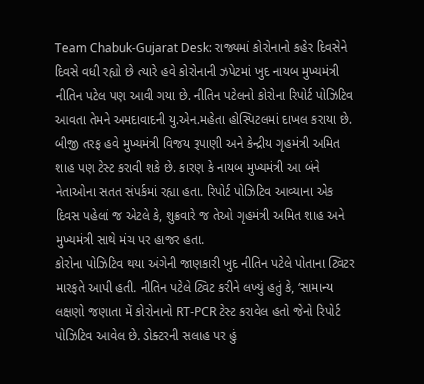Team Chabuk-Gujarat Desk: રાજ્યમાં કોરોનાનો કહેર દિવસેને દિવસે વધી રહ્યો છે ત્યારે હવે કોરોનાની ઝપેટમાં ખુદ નાયબ મુખ્યમંત્રી નીતિન પટેલ પણ આવી ગયા છે. નીતિન પટેલનો કોરોના રિપોર્ટ પોઝિટિવ આવતા તેમને અમદાવાદની યુ.એન.મહેતા હોસ્પિટલમાં દાખલ કરાયા છે. બીજી તરફ હવે મુખ્યમંત્રી વિજય રૂપાણી અને કેન્દ્રીય ગૃહમંત્રી અમિત શાહ પણ ટેસ્ટ કરાવી શકે છે. કારણ કે નાયબ મુખ્યમંત્રી આ બંને નેતાઓના સતત સંપર્કમાં રહ્યા હતા. રિપોર્ટ પોઝિટિવ આવ્યાના એક દિવસ પહેલાં જ એટલે કે, શુક્રવારે જ તેઓ ગૃહમંત્રી અમિત શાહ અને મુખ્યમંત્રી સાથે મંચ પર હાજર હતા.
કોરોના પોઝિટિવ થયા અંગેની જાણકારી ખુદ નીતિન પટેલે પોતાના ટ્વિટર મારફતે આપી હતી. નીતિન પટેલે ટ્વિટ કરીને લખ્યું હતું કે, ‘સામાન્ય લક્ષણો જણાતા મેં કોરોનાનો RT-PCR ટેસ્ટ કરાવેલ હતો જેનો રિપોર્ટ પોઝિટિવ આવેલ છે. ડોક્ટરની સલાહ પર હું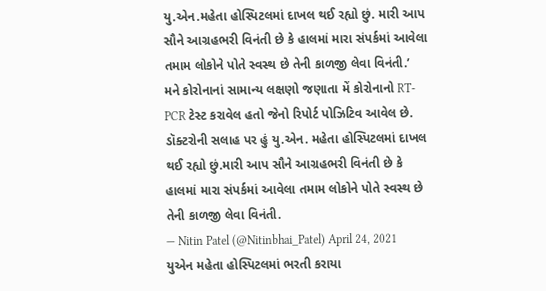યુ.એન.મહેતા હોસ્પિટલમાં દાખલ થઈ રહ્યો છું. મારી આપ સૌને આગ્રહભરી વિનંતી છે કે હાલમાં મારા સંપર્કમાં આવેલા તમામ લોકોને પોતે સ્વસ્થ છે તેની કાળજી લેવા વિનંતી.’
મને કોરોનાનાં સામાન્ય લક્ષણો જણાતા મેં કોરોનાનો RT-PCR ટેસ્ટ કરાવેલ હતો જેનો રિપોર્ટ પોઝિટિવ આવેલ છે. ડૉક્ટરોની સલાહ પર હું યુ.એન. મહેતા હોસ્પિટલમાં દાખલ થઈ રહ્યો છું.મારી આપ સૌને આગ્રહભરી વિનંતી છે કે હાલમાં મારા સંપર્કમાં આવેલા તમામ લોકોને પોતે સ્વસ્થ છે તેની કાળજી લેવા વિનંતી.
— Nitin Patel (@Nitinbhai_Patel) April 24, 2021
યુએન મહેતા હોસ્પિટલમાં ભરતી કરાયા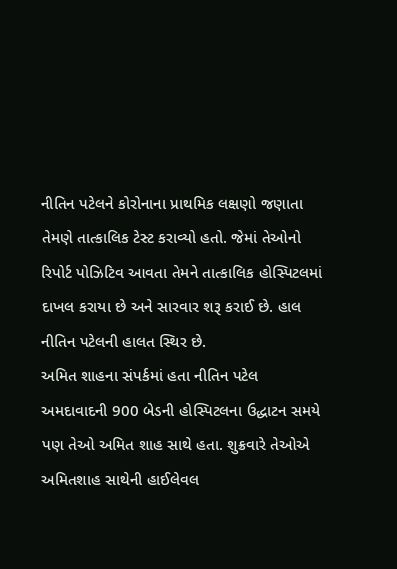નીતિન પટેલને કોરોનાના પ્રાથમિક લક્ષણો જણાતા તેમણે તાત્કાલિક ટેસ્ટ કરાવ્યો હતો. જેમાં તેઓનો રિપોર્ટ પોઝિટિવ આવતા તેમને તાત્કાલિક હોસ્પિટલમાં દાખલ કરાયા છે અને સારવાર શરૂ કરાઈ છે. હાલ નીતિન પટેલની હાલત સ્થિર છે.
અમિત શાહના સંપર્કમાં હતા નીતિન પટેલ
અમદાવાદની 900 બેડની હોસ્પિટલના ઉદ્ધાટન સમયે પણ તેઓ અમિત શાહ સાથે હતા. શુક્રવારે તેઓએ અમિતશાહ સાથેની હાઈલેવલ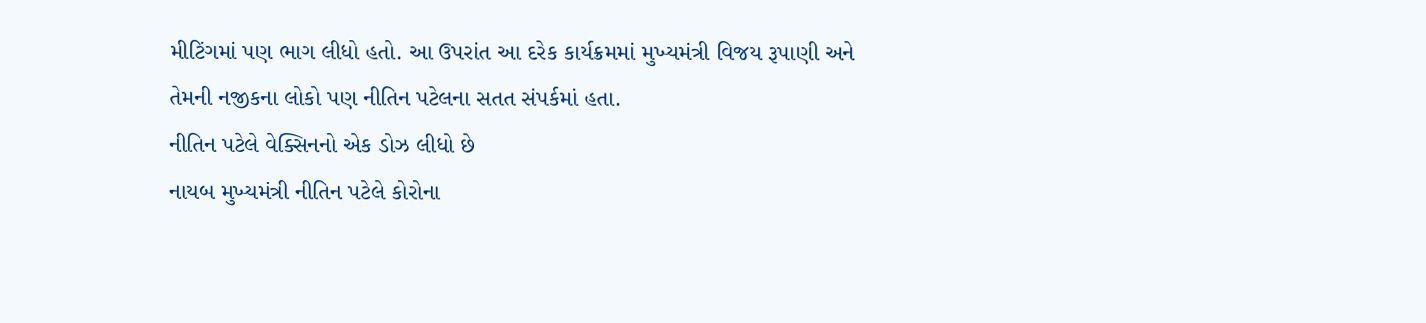મીટિંગમાં પણ ભાગ લીધો હતો. આ ઉપરાંત આ દરેક કાર્યક્રમમાં મુખ્યમંત્રી વિજય રૂપાણી અને તેમની નજીકના લોકો પણ નીતિન પટેલના સતત સંપર્કમાં હતા.
નીતિન પટેલે વેક્સિનનો એક ડોઝ લીધો છે
નાયબ મુખ્યમંત્રી નીતિન પટેલે કોરોના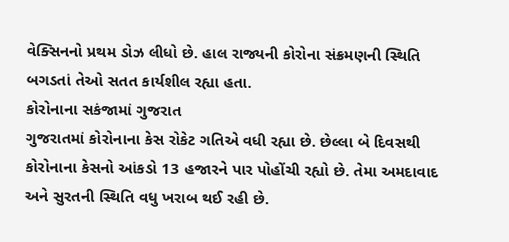વેક્સિનનો પ્રથમ ડોઝ લીધો છે. હાલ રાજ્યની કોરોના સંક્રમણની સ્થિતિ બગડતાં તેઓ સતત કાર્યશીલ રહ્યા હતા.
કોરોનાના સકંજામાં ગુજરાત
ગુજરાતમાં કોરોનાના કેસ રોકેટ ગતિએ વધી રહ્યા છે. છેલ્લા બે દિવસથી કોરોનાના કેસનો આંકડો 13 હજારને પાર પોહોંચી રહ્યો છે. તેમા અમદાવાદ અને સુરતની સ્થિતિ વધુ ખરાબ થઈ રહી છે.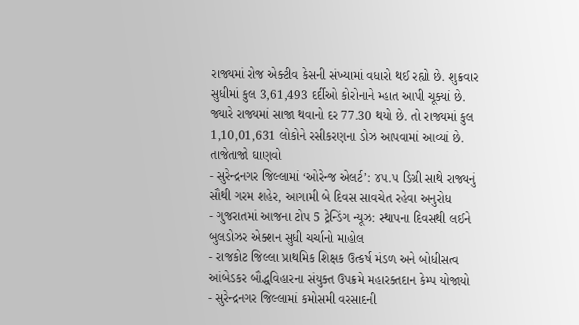રાજ્યમાં રોજ એક્ટીવ કેસની સંખ્યામાં વધારો થઈ રહ્યો છે. શુક્રવાર સુધીમાં કુલ 3,61,493 દર્દીઓ કોરોનાને મ્હાત આપી ચૂક્યાં છે. જ્યારે રાજ્યમાં સાજા થવાનો દર 77.30 થયો છે. તો રાજ્યમાં કુલ 1,10,01,631 લોકોને રસીકરણના ડોઝ આપવામાં આવ્યાં છે.
તાજેતાજો ઘાણવો
- સુરેન્દ્રનગર જિલ્લામાં ‘ઓરેન્જ એલર્ટ’: ૪૫.૫ ડિગ્રી સાથે રાજ્યનું સૌથી ગરમ શહેર, આગામી બે દિવસ સાવચેત રહેવા અનુરોધ
- ગુજરાતમાં આજના ટોપ 5 ટ્રેન્ડિંગ ન્યૂઝ: સ્થાપના દિવસથી લઈને બુલડોઝર એક્શન સુધી ચર્ચાનો માહોલ
- રાજકોટ જિલ્લા પ્રાથમિક શિક્ષક ઉત્કર્ષ મંડળ અને બોધીસત્વ આંબેડકર બૌદ્ધવિહારના સંયુક્ત ઉપક્રમે મહારક્તદાન કેમ્પ યોજાયો
- સુરેન્દ્રનગર જિલ્લામાં કમોસમી વરસાદની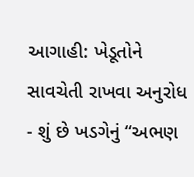આગાહી: ખેડૂતોને સાવચેતી રાખવા અનુરોધ
- શું છે ખડગેનું “અભણ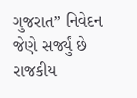ગુજરાત” નિવેદન જેણે સર્જ્યું છે રાજકીય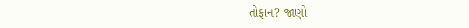તોફાન? જાણો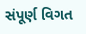સંપૂર્ણ વિગત